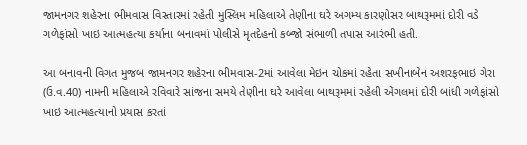જામનગર શહેરના ભીમવાસ વિસ્તારમાં રહેતી મુસ્લિમ મહિલાએ તેણીના ઘરે અગમ્ય કારણોસર બાથરૂમમાં દોરી વડે ગળેફાંસો ખાઇ આત્મહત્યા કર્યાના બનાવમાં પોલીસે મૃતદેહનો કબ્જો સંભાળી તપાસ આરંભી હતી.

આ બનાવની વિગત મુજબ જામનગર શહેરના ભીમવાસ-2માં આવેલા મેઇન ચોકમાં રહેતા સખીનાબેન અશરફભાઇ ગેરા (ઉ.વ.40) નામની મહિલાએ રવિવારે સાંજના સમયે તેણીના ઘરે આવેલા બાથરૂમમાં રહેલી એંગલમાં દોરી બાંધી ગળેફાંસો ખાઇ આત્મહત્યાનો પ્રયાસ કરતાં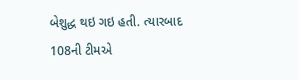બેશુદ્ધ થઇ ગઇ હતી. ત્યારબાદ 108ની ટીમએ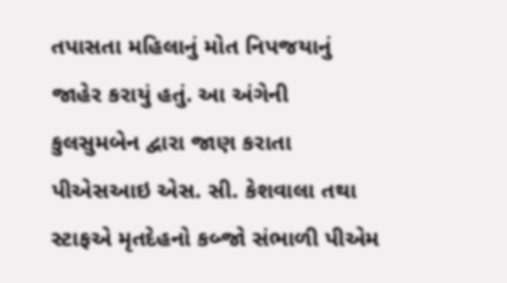તપાસતા મહિલાનું મોત નિપજયાનું જાહેર કરાયું હતું. આ અંગેની કુલસુમબેન દ્વારા જાણ કરાતા પીએસઆઇ એસ. સી. કેશવાલા તથા સ્ટાફએ મૃતદેહનો કબ્જો સંભાળી પીએમ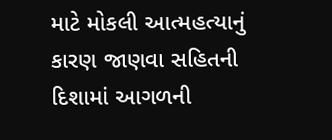માટે મોકલી આત્મહત્યાનું કારણ જાણવા સહિતની દિશામાં આગળની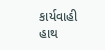કાર્યવાહી હાથ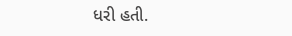ધરી હતી.